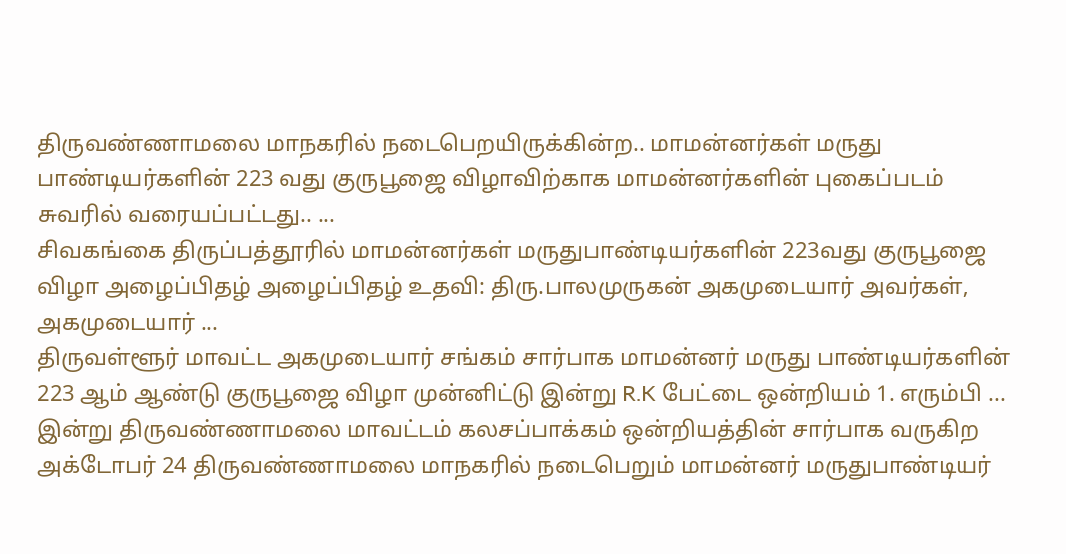திருவண்ணாமலை மாநகரில் நடைபெறயிருக்கின்ற.. மாமன்னர்கள் மருது பாண்டியர்களின் 223 வது குருபூஜை விழாவிற்காக மாமன்னர்களின் புகைப்படம் சுவரில் வரையப்பட்டது.. ...
சிவகங்கை திருப்பத்தூரில் மாமன்னர்கள் மருதுபாண்டியர்களின் 223வது குருபூஜை விழா அழைப்பிதழ் அழைப்பிதழ் உதவி: திரு.பாலமுருகன் அகமுடையார் அவர்கள், அகமுடையார் ...
திருவள்ளூர் மாவட்ட அகமுடையார் சங்கம் சார்பாக மாமன்னர் மருது பாண்டியர்களின் 223 ஆம் ஆண்டு குருபூஜை விழா முன்னிட்டு இன்று R.K பேட்டை ஒன்றியம் 1. எரும்பி ...
இன்று திருவண்ணாமலை மாவட்டம் கலசப்பாக்கம் ஒன்றியத்தின் சார்பாக வருகிற அக்டோபர் 24 திருவண்ணாமலை மாநகரில் நடைபெறும் மாமன்னர் மருதுபாண்டியர்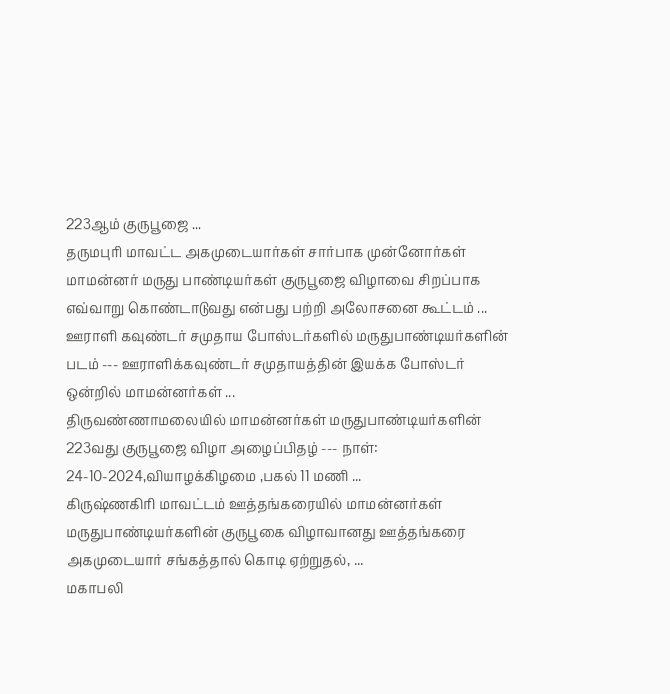223ஆம் குருபூஜை ...
தருமபுரி மாவட்ட அகமுடையார்கள் சார்பாக முன்னோர்கள் மாமன்னர் மருது பாண்டியர்கள் குருபூஜை விழாவை சிறப்பாக எவ்வாறு கொண்டாடுவது என்பது பற்றி அலோசனை கூட்டம் ...
ஊராளி கவுண்டர் சமுதாய போஸ்டர்களில் மருதுபாண்டியர்களின் படம் --- ஊராளிக்கவுண்டர் சமுதாயத்தின் இயக்க போஸ்டர் ஒன்றில் மாமன்னர்கள் ...
திருவண்ணாமலையில் மாமன்னர்கள் மருதுபாண்டியர்களின் 223வது குருபூஜை விழா அழைப்பிதழ் --- நாள்: 24-10-2024,வியாழக்கிழமை ,பகல் 11 மணி ...
கிருஷ்ணகிரி மாவட்டம் ஊத்தங்கரையில் மாமன்னர்கள் மருதுபாண்டியர்களின் குருபூகை விழாவானது ஊத்தங்கரை அகமுடையார் சங்கத்தால் கொடி ஏற்றுதல், ...
மகாபலி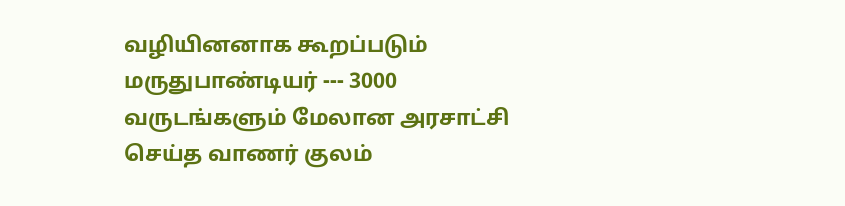வழியினனாக கூறப்படும் மருதுபாண்டியர் --- 3000 வருடங்களும் மேலான அரசாட்சி செய்த வாணர் குலம்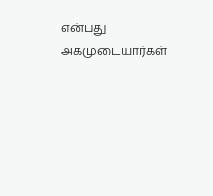என்பது அகமுடையார்கள்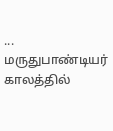...
மருதுபாண்டியர் காலத்தில்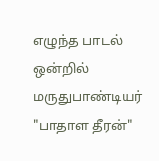எழுந்த பாடல் ஒன்றில் மருதுபாண்டியர் "பாதாள தீரன்"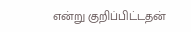என்று குறிப்பிட்டதன்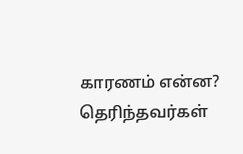காரணம் என்ன? தெரிந்தவர்கள்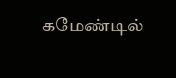கமேண்டில்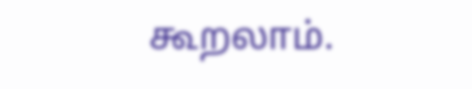கூறலாம்.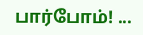பார்போம்! ...